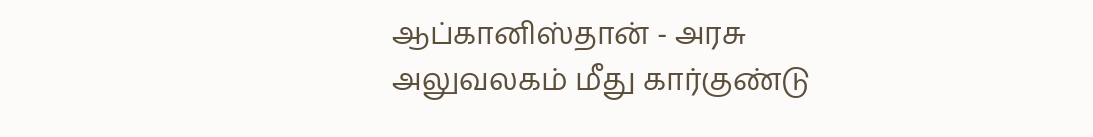ஆப்கானிஸ்தான் - அரசு அலுவலகம் மீது கார்குண்டு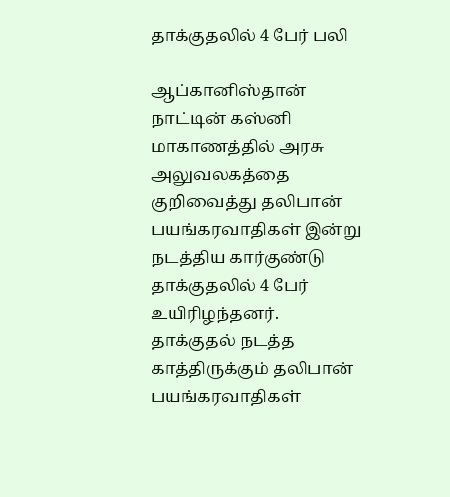தாக்குதலில் 4 பேர் பலி

ஆப்கானிஸ்தான் நாட்டின் கஸ்னி மாகாணத்தில் அரசு அலுவலகத்தை குறிவைத்து தலிபான் பயங்கரவாதிகள் இன்று நடத்திய கார்குண்டு தாக்குதலில் 4 பேர் உயிரிழந்தனர்.
தாக்குதல் நடத்த காத்திருக்கும் தலிபான் பயங்கரவாதிகள்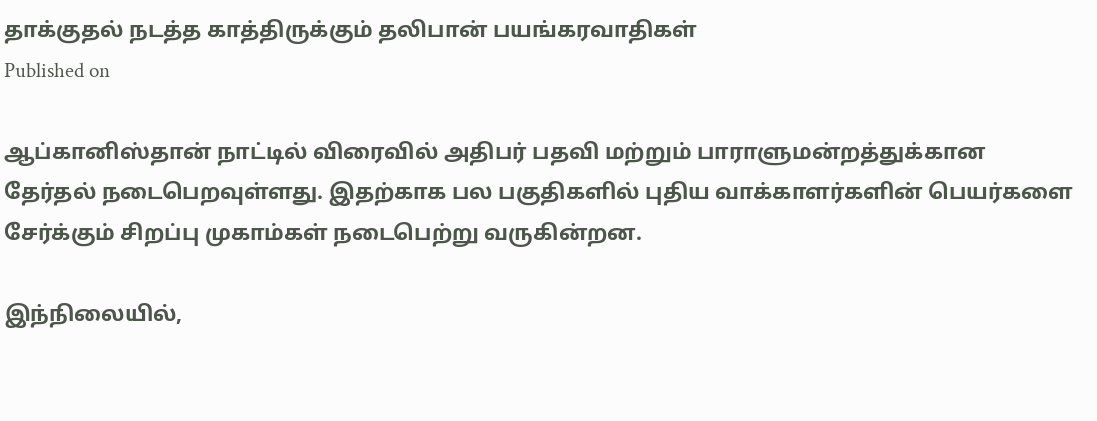தாக்குதல் நடத்த காத்திருக்கும் தலிபான் பயங்கரவாதிகள்
Published on

ஆப்கானிஸ்தான் நாட்டில் விரைவில் அதிபர் பதவி மற்றும் பாராளுமன்றத்துக்கான தேர்தல் நடைபெறவுள்ளது. இதற்காக பல பகுதிகளில் புதிய வாக்காளர்களின் பெயர்களை சேர்க்கும் சிறப்பு முகாம்கள் நடைபெற்று வருகின்றன.

இந்நிலையில்,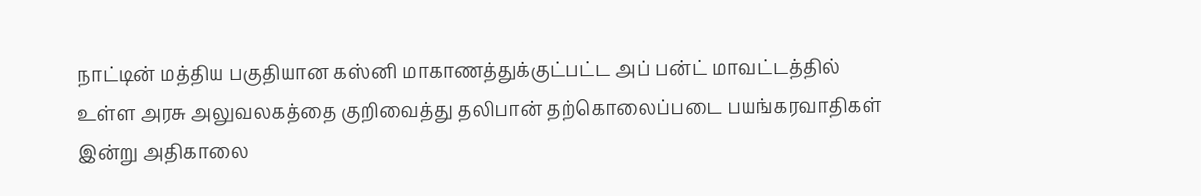நாட்டின் மத்திய பகுதியான கஸ்னி மாகாணத்துக்குட்பட்ட அப் பன்ட் மாவட்டத்தில் உள்ள அரசு அலுவலகத்தை குறிவைத்து தலிபான் தற்கொலைப்படை பயங்கரவாதிகள் இன்று அதிகாலை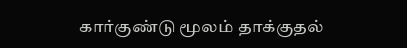கார்குண்டு மூலம் தாக்குதல்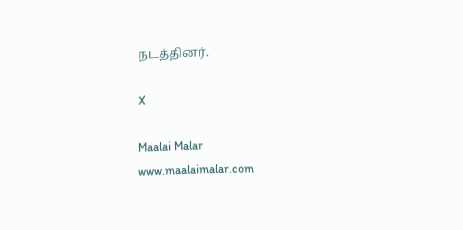நடத்தினர்.

X

Maalai Malar
www.maalaimalar.com